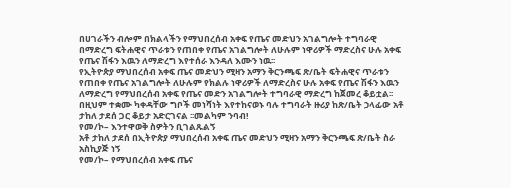በሀገራችን ብሎም በክልላችን የማህበረሰብ አቀፍ የጤና መድህን አገልግሎት ተግባራዊ በማድረግ ፍትሐዊና ጥራቱን የጠበቀ የጤና አገልግሎት ለሁሉም ነዋሪዎች ማድረስና ሁሉ አቀፍ የጤና ሽፋን እዉን ለማድረግ እየተሰራ እንዳለ እሙን ነዉ፡፡
የኢትዮጵያ ማህበረሰብ አቀፍ ጤና መድህን ሚዛን አማን ቅርንጫፍ ጽ/ቤት ፍትሐዊና ጥራቱን የጠበቀ የጤና አገልግሎት ለሁሉም የክልሉ ነዋሪዎች ለማድረስና ሁሉ አቀፍ የጤና ሽፋን እዉን ለማድረግ የማህበረሰብ አቀፍ የጤና መድን አገልግሎት ተግባራዊ ማድረግ ከጀመረ ቆይቷል፡፡ በዚህም ተቋሙ ካቀዳቸው ግቦች መነሻነት እየተከናወኑ ባሉ ተግባራት ዙሪያ ከጽ/ቤት ኃላፊው አቶ ታከለ ታደሰ ጋር ቆይታ አድርገናል ፡፡መልካም ንባብ!
የመ/ኮ– እንተዋወቅ ስዎትን ቢገልጹልኝ
አቶ ታከለ ታደሰ በኢትዮጵያ ማህበረሰብ አቀፍ ጤና መድህን ሚዛን አማን ቅርንጫፍ ጽ/ቤት ስራ አስኪያጅ ነኝ
የመ/ኮ– የማህበረሰብ አቀፍ ጤና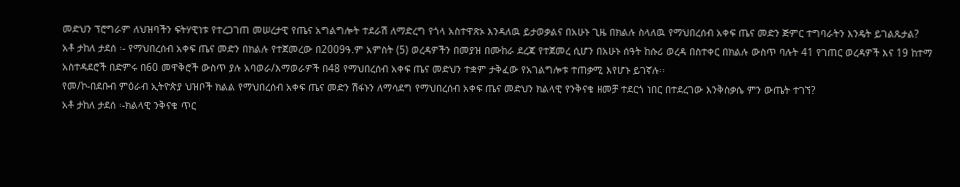መድህን ፕሮግራም ለህዝባችን ፍትሃዊነቱ የተረጋገጠ መሠረታዊ የጤና አግልግሎት ተደራሽ ለማድረግ የጎላ አስተዋጽኦ እንዳለዉ ይታወቃልና በአሁኑ ጊዜ በክልሉ ስላለዉ የማህበረሰብ አቀፍ ጤና መድን ጅምር ተግባራትን እንዴት ይገልጹታል?
አቶ ታከለ ታደሰ ፡- የማህበረሰብ አቀፍ ጤና መድን በክልሉ የተጀመረው በ2009ዓ.ም አምስት (5) ወረዳዎችን በመያዝ በሙከራ ደረጃ የተጀመረ ሲሆን በአሁኑ ሰዓት ከሱሪ ወረዳ በስተቀር በክልሉ ውስጥ ባሉት 41 የገጠር ወረዳዎች እና 19 ከተማ አስተዳደሮች በድምሩ በ60 መዋቅሮች ውስጥ ያሉ አባወራ/እማወራዎች በ48 የማህበረሰብ አቀፍ ጤና መድህን ተቋም ታቅፈው የአገልግሎቱ ተጠቃሚ እየሆኑ ይገኛሉ፡፡
የመ/ኮ-በደቡብ ምዕራብ ኢትዮጵያ ህዝቦች ክልል የማህበረሰብ አቀፍ ጤና መድን ሽፋኑን ለማሳደግ የማህበረሰብ አቀፍ ጤና መድህን ክልላዊ የንቅናቄ ዘመቻ ተደርጎ ነበር በተደረገው እንቅስቃሴ ምን ውጤት ተገኘ?
አቶ ታከለ ታደሰ ፡-ክልላዊ ንቅናቄ ጥር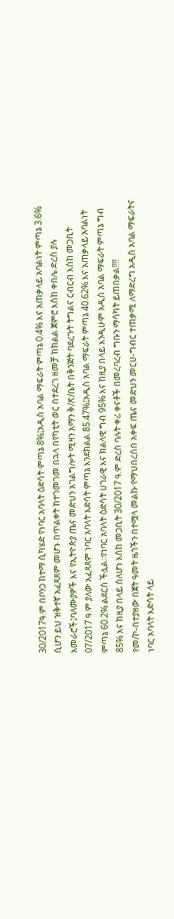30/2017ዓ.ም በቦንጋ ከተማ ሲካሄድ የነባር አባላት ዕድሳት ምጣኔ 8%፤አዲስ አባል ማፍራት ምጣኔ 0.4% እና አጠቃላይ አባልነት ምጣኔ 3.6% ሲሆን ይህ ዝቅተኛ አፈጻጸም መሆኑ በጥልቀት ከተገመገመ በኋላ በየካቲት ወር በተደረገ ዘመቻ ከክልል ጀምሮ እስከ ቀበሌ ድረስ ያሉ አመራሮች፤ባለሙያዎች እና የኢትዮጵያ ጤና መድህን አገልግሎት ሚዛን አማን ቅ/ጽ/ቤት በቅንጅት ባደረጉት ትግልና ርብርብ እስከ መጋቢት 07/2017 ዓ.ም ያለው አፈጻጸም ነባር አባላት እድሳት ምጣኔ እንደክልል 85.47%፤አዲስ አባል ማፍራት ምጣኔ 40.62% እና አጠቃላይ አባልነት ምጣኔ 60.2% ልደርስ ችሏል፡፡የነባር አባላት ዕድሳት ሀገራዊ እና ክልላዊ ግብ 95% እና ከዚያ በላይ እንዲሁም አዲስ አባል ማፍራት ምጣኔ ግብ 85% እና ከዚያ በላይ ስለሆነ እስከ መጋቢት 30/2017 ዓ.ም ድረስ ባሉት ቀሪ ቀናቶች በመረባረብ ግቡን ማሳካት ይጠበቃል!!!!
የመ/ኮ-በተያዘው በጀት ዓመት ዜጎችን በተሟላ መልኩ የማህበረሰበ አቀፍ ጤና መድህን መርሀ-ግብር ተጠቃሚ ለማድረግ አዲስ አባል ማፍራትና ነባር አባላት እድሳት ላይ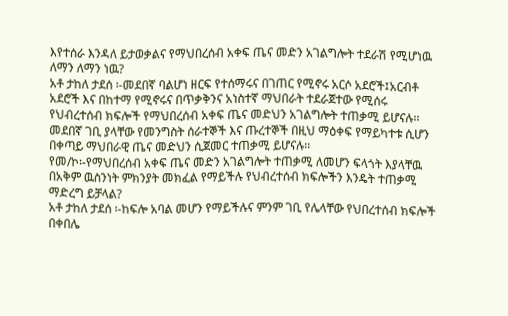እየተሰራ እንዳለ ይታወቃልና የማህበረሰብ አቀፍ ጤና መድን አገልግሎት ተደራሽ የሚሆነዉ ለማን ለማን ነዉ?
አቶ ታከለ ታደሰ ፡-መደበኛ ባልሆነ ዘርፍ የተሰማሩና በገጠር የሚኖሩ አርሶ አደሮች፤አርብቶ አደሮች እና በከተማ የሚኖሩና በጥቃቅንና አነስተኛ ማህበራት ተደራጀተው የሚሰሩ የህብረተሰብ ክፍሎች የማህበረሰብ አቀፍ ጤና መድህን አገልግሎት ተጠቃሚ ይሆናሉ፡፡መደበኛ ገቢ ያላቸው የመንግስት ሰራተኞች እና ጡረተኞች በዚህ ማዕቀፍ የማይካተቱ ሲሆን በቀጣይ ማህበራዊ ጤና መድህን ሲጀመር ተጠቃሚ ይሆናሉ፡፡
የመ/ኮ፡-የማህበረሰብ አቀፍ ጤና መድን አገልግሎት ተጠቃሚ ለመሆን ፍላጎት እያላቸዉ በአቅም ዉስንነት ምክንያት መክፈል የማይችሉ የህብረተሰብ ክፍሎችን እንዴት ተጠቃሚ ማድረግ ይቻላል?
አቶ ታከለ ታደሰ ፡-ከፍሎ አባል መሆን የማይችሉና ምንም ገቢ የሌላቸው የህበረተሰብ ክፍሎች በቀበሌ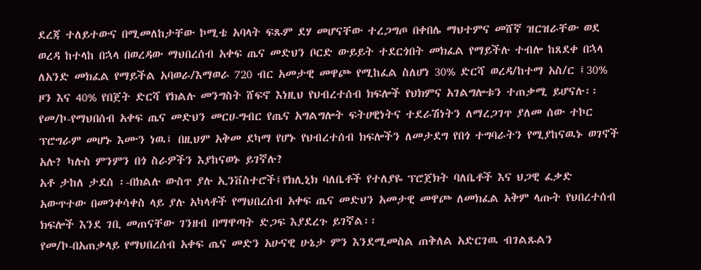ደረጃ ተለይተውና በሚመለከታቸው ኮሚቴ አባላት ፍጹም ደሃ መሆናቸው ተረጋግጦ በቀበሌ ማህተምና መሸኛ ዝርዝራቸው ወደ ወረዳ ከተላከ በኋላ በወረዳው ማህበረሰብ አቀፍ ጤና መድህን ቦርድ ውይይት ተደርጎበት መክፈል የማይችሉ ተብሎ ከጸደቀ በኋላ ለአንድ መክፈል የማይችል አባወራ/እማወራ 720 ብር አመታዊ መዋጮ የሚከፈል ስለሆነ 30% ድርሻ ወረዳ/ከተማ አስ/ር ፤30% ዞን እና 40% የበጀት ድርሻ የክልሉ መንግስት ሸፍኖ እነዚህ የህብረተሰብ ክፍሎች የህክምና አገልግሎቱን ተጠቃሚ ይሆናሉ፡፡
የመ/ኮ-የማህበሰብ አቀፍ ጤና መድህን መርሀ-ግብር የጤና አግልግሎት ፍትሀዊነትና ተደራሽነትን ለማረጋገጥ ያለመ ሰው ተኮር ፕሮግራም መሆኑ እሙን ነዉ፤ በዚህም አቅመ ደካማ የሆኑ የህብረተሰብ ክፍሎችን ለመታደግ የበጎ ተግባራትን የሚያከናዉኑ ወገኖች አሉ? ካሉስ ምንምን በጎ ስራዎችን እያከናወኑ ይገኛሉ?
አቶ ታከለ ታደሰ ፡-በክልሉ ውስጥ ያሉ ኢንቨስተሮች፤የክሊኒክ ባለቤቶች የተለያዬ ፕሮጀክት ባለቤቶች እና ህጋዊ ፈቃድ አውጥተው በመንቀሳቀስ ላይ ያሉ አካላቶች የማህበረሰብ አቀፍ ጤና መድህን አመታዊ መዋጮ ለመክፈል አቅም ላጡት የህበረተሰብ ክፍሎች እንደ ገቢ መጠናቸው ገንዘብ በማዋጣት ድጋፍ እያደረጉ ይገኛል፡፡
የመ/ኮ-በአጠቃላይ የማህበረሰብ አቀፍ ጤና መድን አሁናዊ ሁኔታ ምን እንደሚመስል ጠቅለል አድርገዉ ብገልጹልን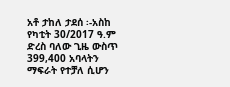አቶ ታከለ ታደሰ ፡-አስከ የካቲት 30/2017 ዓ.ም ድረስ ባለው ጊዜ ውስጥ 399,400 አባላትን ማፍራት የተቻለ ሲሆን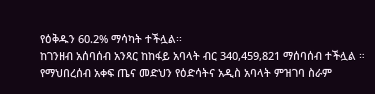የዕቅዱን 60.2% ማሳካት ተችሏል፡፡
ከገንዘብ አሰባሰብ አንጻር ከከፋይ አባላት ብር 340,459,821 ማሰባሰብ ተችሏል ። የማህበረሰብ አቀፍ ጤና መድህን የዕድሳትና አዲስ አባላት ምዝገባ ስራም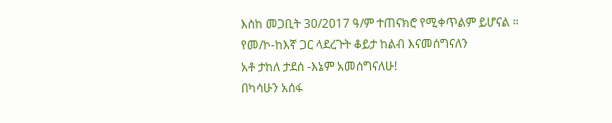እስከ መጋቢት 30/2017 ዓ/ም ተጠናክሮ የሚቀጥልም ይሆናል ።
የመ/ኮ-ከእኛ ጋር ላደረጉት ቆይታ ከልብ እናመሰግናለን
አቶ ታከለ ታደሰ -እኔም አመሰግናለሁ!
በካሳሁን አሰፋ